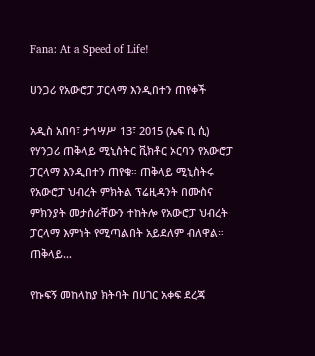Fana: At a Speed of Life!

ሀንጋሪ የአውሮፓ ፓርላማ እንዲበተን ጠየቀች

አዲስ አበባ፣ ታኅሣሥ 13፣ 2015 (ኤፍ ቢ ሲ) የሃንጋሪ ጠቅላይ ሚኒስትር ቪክቶር ኦርባን የአውሮፓ ፓርላማ እንዲበተን ጠየቁ። ጠቅላይ ሚኒስትሩ የአውሮፓ ህብረት ምክትል ፕሬዚዳንት በሙስና ምክንያት መታሰራቸውን ተከትሎ የአውሮፓ ህብረት ፓርላማ እምነት የሚጣልበት አይደለም ብለዋል። ጠቅላይ…

የኩፍኝ መከላከያ ክትባት በሀገር አቀፍ ደረጃ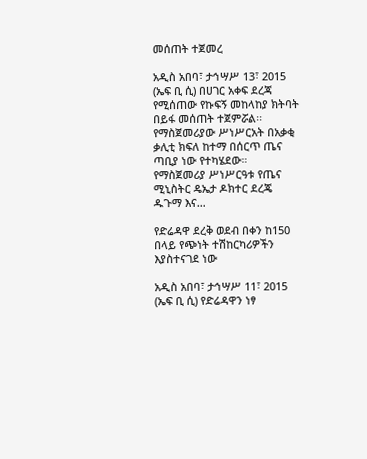መሰጠት ተጀመረ

አዲስ አበባ፣ ታኅሣሥ 13፣ 2015 (ኤፍ ቢ ሲ) በሀገር አቀፍ ደረጃ የሚሰጠው የኩፍኝ መከላከያ ክትባት በይፋ መሰጠት ተጀምሯል፡፡ የማስጀመሪያው ሥነሥርአት በአቃቂ ቃሊቲ ክፍለ ከተማ በሰርጥ ጤና ጣቢያ ነው የተካሄደው። የማስጀመሪያ ሥነሥርዓቱ የጤና ሚኒስትር ዴኤታ ዶክተር ደረጄ ዱጉማ እና…

የድሬዳዋ ደረቅ ወደብ በቀን ከ150 በላይ የጭነት ተሽከርካሪዎችን እያስተናገደ ነው

አዲስ አበባ፣ ታኅሣሥ 11፣ 2015 (ኤፍ ቢ ሲ) የድሬዳዋን ነፃ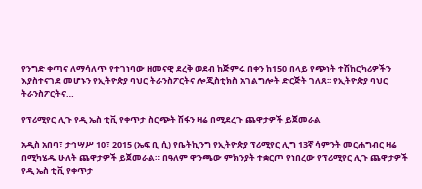የንግድ ቀጣና ለማሳለጥ የተገነባው ዘመናዊ ደረቅ ወደብ ከጅምሩ በቀን ከ150 በላይ የጭነት ተሽከርካሪዎችን እያስተናገደ መሆኑን የኢትዮጵያ ባህር ትራንስፖርትና ሎጂስቲክስ አገልግሎት ድርጅት ገለጸ፡፡ የኢትዮጵያ ባህር ትራንስፖርትና…

የፕሪሚየር ሊጉ የዲ ኤስ ቲቪ የቀጥታ ስርጭት ሽፋን ዛሬ በሚደረጉ ጨዋታዎች ይጀመራል

አዲስ አበባ፣ ታኅሣሥ 10፣ 2015 (ኤፍ ቢ ሲ) የቤትኪንግ የኢትዮጵያ ፕሪሚየር ሊግ 13ኛ ሳምንት መርሐግብር ዛሬ በሚካሄዱ ሁለት ጨዋታዎች ይጀመራል። በዓለም ዋንጫው ምክንያት ተቋርጦ የነበረው የፕሪሚየር ሊጉ ጨዋታዎች የዲ ኤስ ቲቪ የቀጥታ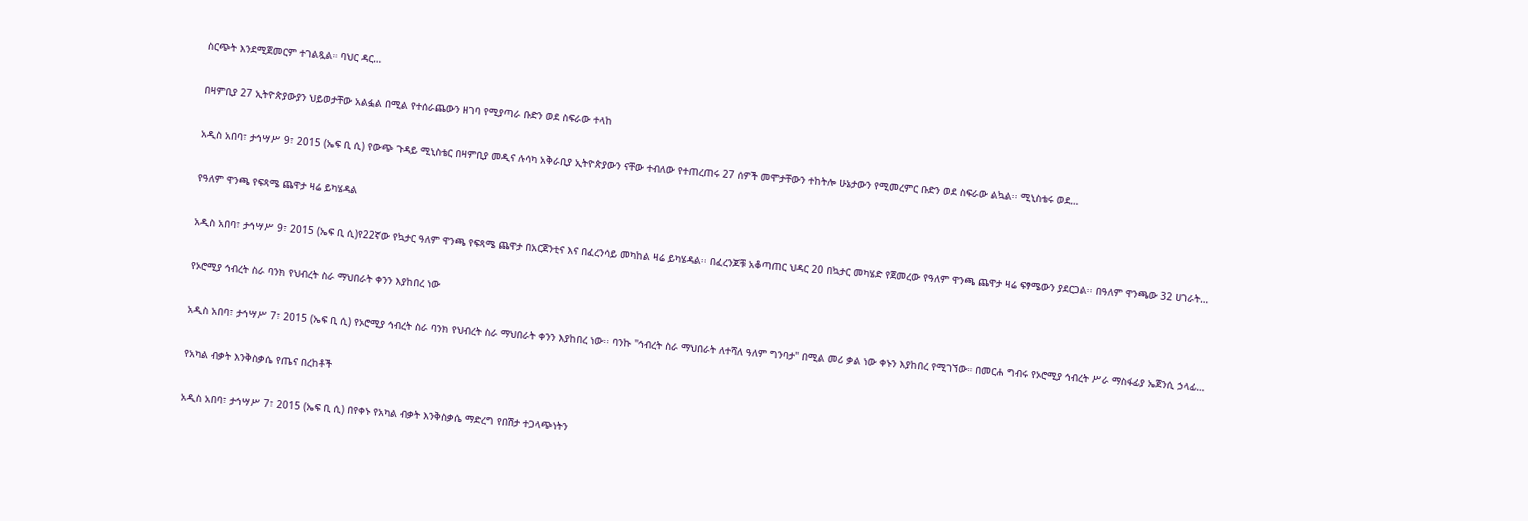ስርጭት እንደሚጀመርም ተገልጿል። ባህር ዳር…

በዛምቢያ 27 ኢትዮጵያውያን ህይወታቸው አልፏል በሚል የተሰራጨውን ዘገባ የሚያጣራ ቡድን ወደ ስፍራው ተላከ

አዲስ አበባ፣ ታኅሣሥ 9፣ 2015 (ኤፍ ቢ ሲ) የውጭ ጉዳይ ሚኒስቴር በዛምቢያ መዲና ሉሳካ አቅራቢያ ኢትዮጵያውን ናቸው ተብለው የተጠረጠሩ 27 ሰዎች መሞታቸውን ተከትሎ ሁኔታውን የሚመረምር ቡድን ወደ ስፍራው ልኳል፡፡ ሚኒስቴሩ ወደ…

የዓለም ዋንጫ የፍጻሜ ጨዋታ ዛሬ ይካሄዳል

አዲስ አበባ፣ ታኅሣሥ 9፣ 2015 (ኤፍ ቢ ሲ)የ22ኛው የኳታር ዓለም ዋንጫ የፍጻሜ ጨዋታ በአርጀንቲና እና በፈረንሳይ መካከል ዛሬ ይካሄዳል፡፡ በፈረንጆቹ አቆጣጠር ህዳር 20 በኳታር መካሄድ የጀመረው የዓለም ዋንጫ ጨዋታ ዛሬ ፍፃሜውን ያደርጋል፡፡ በዓለም ዋንጫው 32 ሀገራት…

የኦሮሚያ ኅብረት ስራ ባንክ የህብረት ስራ ማህበራት ቀንን እያከበረ ነው

አዲስ አበባ፣ ታኅሣሥ 7፣ 2015 (ኤፍ ቢ ሲ) የኦሮሚያ ኅብረት ስራ ባንክ የህብረት ስራ ማህበራት ቀንን እያከበረ ነው፡፡ ባንኩ "ኅብረት ስራ ማህበራት ለተሻለ ዓለም ግንባታ" በሚል መሪ ቃል ነው ቀኑን እያከበረ የሚገኘው። በመርሐ ግብሩ የኦሮሚያ ኅብረት ሥራ ማስፋፊያ ኤጀንሲ ኃላፊ…

የአካል ብቃት እንቅስቃሴ የጤና በረከቶች

አዲስ አበባ፣ ታኅሣሥ 7፣ 2015 (ኤፍ ቢ ሲ) በየቀኑ የአካል ብቃት እንቅስቃሴ ማድረግ የበሽታ ተጋላጭነትን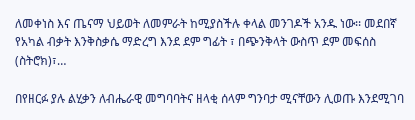ለመቀነስ እና ጤናማ ህይወት ለመምራት ከሚያስችሉ ቀላል መንገዶች አንዱ ነው፡፡ መደበኛ የአካል ብቃት እንቅስቃሴ ማድረግ እንደ ደም ግፊት ፣ በጭንቅላት ውስጥ ደም መፍሰስ (ስትሮክ)፣…

በየዘርፉ ያሉ ልሂቃን ለብሔራዊ መግባባትና ዘላቂ ሰላም ግንባታ ሚናቸውን ሊወጡ እንደሚገባ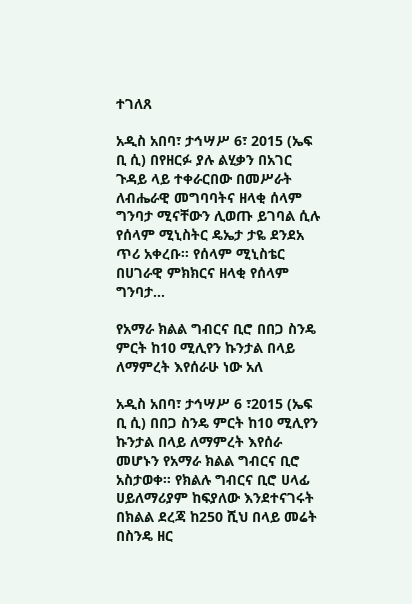ተገለጸ

አዲስ አበባ፣ ታኅሣሥ 6፣ 2015 (ኤፍ ቢ ሲ) በየዘርፉ ያሉ ልሂቃን በአገር ጉዳይ ላይ ተቀራርበው በመሥራት ለብሔራዊ መግባባትና ዘላቂ ሰላም ግንባታ ሚናቸውን ሊወጡ ይገባል ሲሉ የሰላም ሚኒስትር ዴኤታ ታዬ ደንደአ ጥሪ አቀረቡ፡፡ የሰላም ሚኒስቴር በሀገራዊ ምክክርና ዘላቂ የሰላም ግንባታ…

የአማራ ክልል ግብርና ቢሮ በበጋ ስንዴ ምርት ከ10 ሚሊየን ኩንታል በላይ ለማምረት እየሰራሁ ነው አለ

አዲስ አበባ፣ ታኅሣሥ 6 ፣2015 (ኤፍ ቢ ሲ) በበጋ ስንዴ ምርት ከ10 ሚሊየን ኩንታል በላይ ለማምረት እየሰራ መሆኑን የአማራ ክልል ግብርና ቢሮ አስታወቀ። የክልሉ ግብርና ቢሮ ሀላፊ ሀይለማሪያም ከፍያለው እንደተናገሩት በክልል ደረጃ ከ250 ሺህ በላይ መሬት በስንዴ ዘር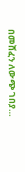በመሸፈን ለውጭ ገበያ…